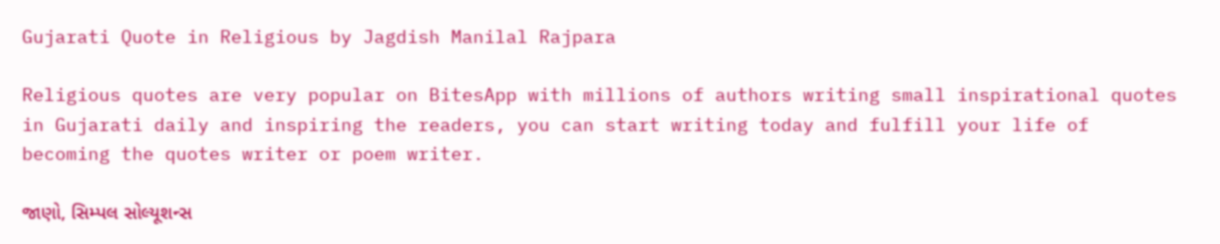Gujarati Quote in Religious by Jagdish Manilal Rajpara

Religious quotes are very popular on BitesApp with millions of authors writing small inspirational quotes in Gujarati daily and inspiring the readers, you can start writing today and fulfill your life of becoming the quotes writer or poem writer.

જાણો, સિમ્પલ સોલ્યૂશન્સ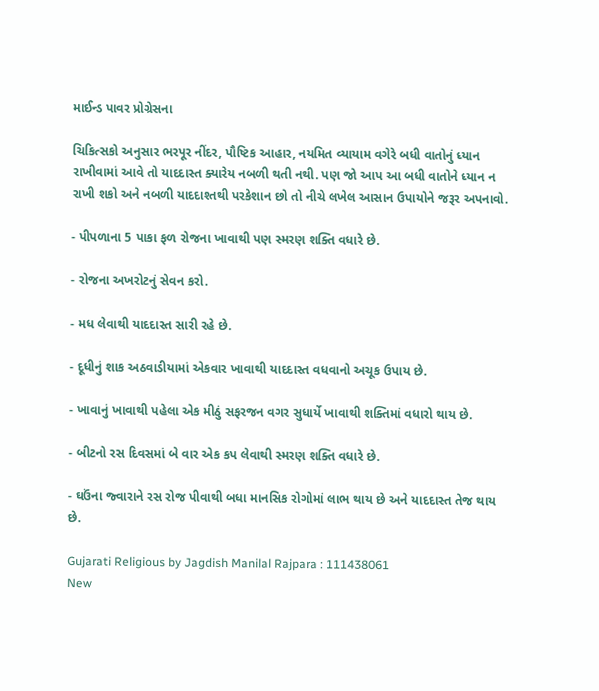માઈન્ડ પાવર પ્રોગ્રેસના

ચિકિત્સકો અનુસાર ભરપૂર નીંદર, પૌષ્ટિક આહાર, નયમિત વ્યાયામ વગેરે બધી વાતોનું ધ્યાન રાખીવામાં આવે તો યાદદાસ્ત ક્યારેય નબળી થતી નથી. પણ જો આપ આ બધી વાતોને ધ્યાન ન રાખી શકો અને નબળી યાદદાશ્તથી પરકેશાન છો તો નીચે લખેલ આસાન ઉપાયોને જરૂર અપનાવો.

- પીપળાના 5 પાકા ફળ રોજના ખાવાથી પણ સ્મરણ શક્તિ વધારે છે.

- રોજના અખરોટનું સેવન કરો.

- મધ લેવાથી યાદદાસ્ત સારી રહે છે.

- દૂધીનું શાક અઠવાડીયામાં એકવાર ખાવાથી યાદદાસ્ત વધવાનો અચૂક ઉપાય છે.

- ખાવાનું ખાવાથી પહેલા એક મીઠું સફરજન વગર સુધાર્યે ખાવાથી શક્તિમાં વધારો થાય છે.

- બીટનો રસ દિવસમાં બે વાર એક કપ લેવાથી સ્મરણ શક્તિ વધારે છે.

- ઘઉંના જ્વારાને રસ રોજ પીવાથી બધા માનસિક રોગોમાં લાભ થાય છે અને યાદદાસ્ત તેજ થાય છે.

Gujarati Religious by Jagdish Manilal Rajpara : 111438061
New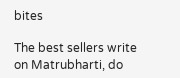bites

The best sellers write on Matrubharti, do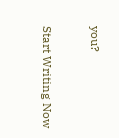you?

Start Writing Now